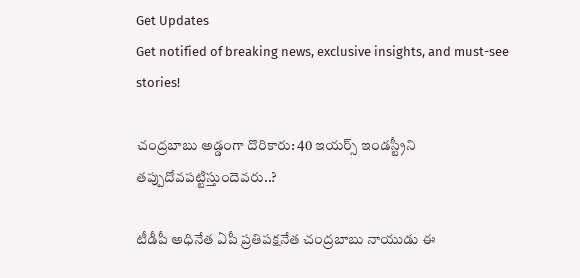Get Updates
Get notified of breaking news, exclusive insights, and must-see stories!

చంద్రబాబు అడ్డంగా దొరికారు: 40 ఇయర్స్ ఇండస్ట్రీని తప్పుదోవపట్టిస్తుందెవరు..?

టీడీపీ అధినేత ఏపీ ప్రతిపక్షనేత చంద్రబాబు నాయుడు ఈ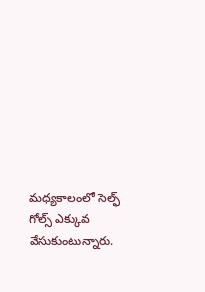మధ్యకాలంలో సెల్ఫ్ గోల్స్ ఎక్కువ వేసుకుంటున్నారు.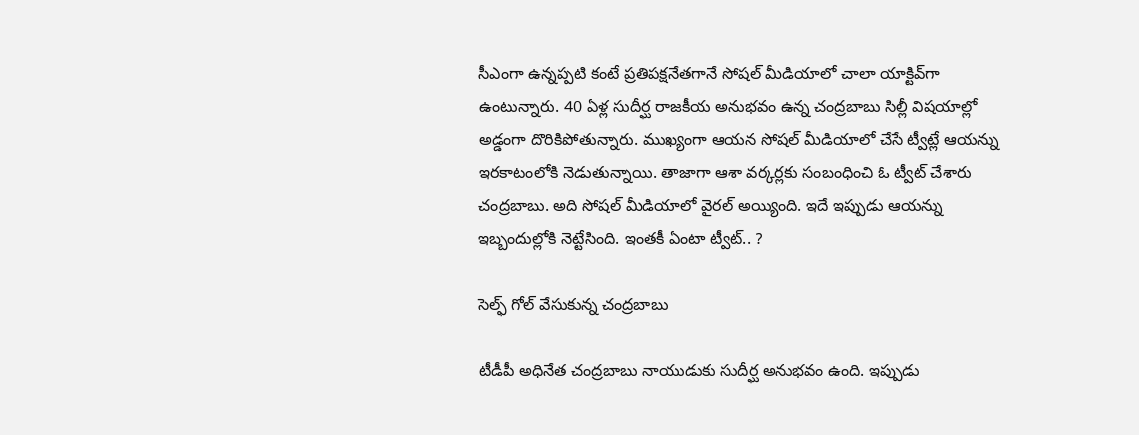సీఎంగా ఉన్నప్పటి కంటే ప్రతిపక్షనేతగానే సోషల్ మీడియాలో చాలా యాక్టివ్‌గా ఉంటున్నారు. 40 ఏళ్ల సుదీర్ఘ రాజకీయ అనుభవం ఉన్న చంద్రబాబు సిల్లీ విషయాల్లో అడ్డంగా దొరికిపోతున్నారు. ముఖ్యంగా ఆయన సోషల్ మీడియాలో చేసే ట్వీట్లే ఆయన్ను ఇరకాటంలోకి నెడుతున్నాయి. తాజాగా ఆశా వర్కర్లకు సంబంధించి ఓ ట్వీట్ చేశారు చంద్రబాబు. అది సోషల్ మీడియాలో వైరల్ అయ్యింది. ఇదే ఇప్పుడు ఆయన్ను ఇబ్బందుల్లోకి నెట్టేసింది. ఇంతకీ ఏంటా ట్వీట్.. ?

సెల్ఫ్ గోల్ వేసుకున్న చంద్రబాబు

టీడీపీ అధినేత చంద్రబాబు నాయుడుకు సుదీర్ఘ అనుభవం ఉంది. ఇప్పుడు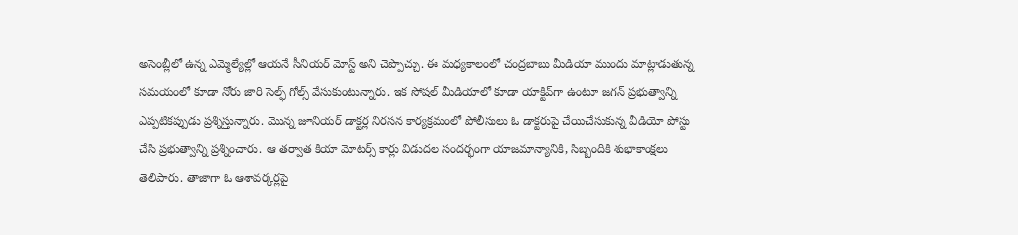అసెంబ్లీలో ఉన్న ఎమ్మెల్యేల్లో ఆయనే సీనియర్ మోస్ట్ అని చెప్పొచ్చు. ఈ మధ్యకాలంలో చంద్రబాబు మీడియా ముందు మాట్లాడుతున్న సమయంలో కూడా నోరు జారి సెల్ఫ్ గోల్స్ వేసుకుంటున్నారు. ఇక సోషల్ మీడియాలో కూడా యాక్టివ్‌గా ఉంటూ జగన్ ప్రభుత్వాన్ని ఎప్పటికప్పుడు ప్రశ్నిస్తున్నారు. మొన్న జూనియర్ డాక్టర్ల నిరసన కార్యక్రమంలో పోలీసులు ఓ డాక్టరుపై చేయిచేసుకున్న వీడియో పోస్టు చేసి ప్రభుత్వాన్ని ప్రశ్నించారు. ఆ తర్వాత కియా మోటర్స్ కార్లు విడుదల సందర్భంగా యాజమాన్యానికి, సిబ్బందికి శుభాకాంక్షలు తెలిపారు. తాజాగా ఓ ఆశావర్కర్లపై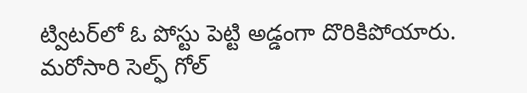ట్విటర్‌లో ఓ పోస్టు పెట్టి అడ్డంగా దొరికిపోయారు. మరోసారి సెల్ఫ్ గోల్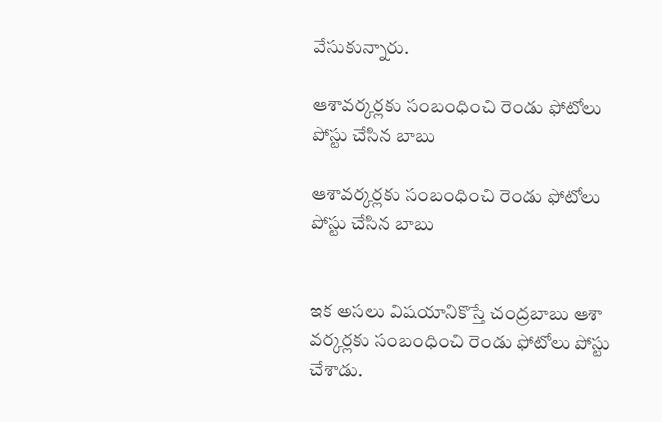వేసుకున్నారు.

ఆశావర్కర్లకు సంబంధించి రెండు ఫోటోలు పోస్టు చేసిన బాబు

ఆశావర్కర్లకు సంబంధించి రెండు ఫోటోలు పోస్టు చేసిన బాబు


ఇక అసలు విషయానికొస్తే చంద్రబాబు ఆశా వర్కర్లకు సంబంధించి రెండు ఫోటోలు పోస్టు చేశాడు.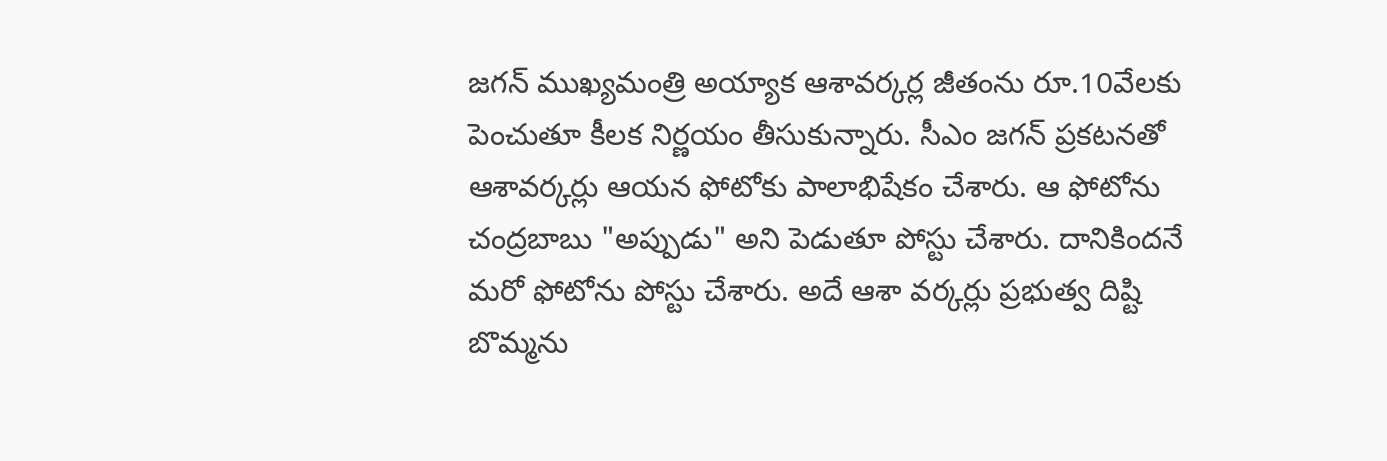జగన్ ముఖ్యమంత్రి అయ్యాక ఆశావర్కర్ల జీతంను రూ.10వేలకు పెంచుతూ కీలక నిర్ణయం తీసుకున్నారు. సీఎం జగన్ ప్రకటనతో ఆశావర్కర్లు ఆయన ఫోటోకు పాలాభిషేకం చేశారు. ఆ ఫోటోను చంద్రబాబు "అప్పుడు" అని పెడుతూ పోస్టు చేశారు. దానికిందనే మరో ఫోటోను పోస్టు చేశారు. అదే ఆశా వర్కర్లు ప్రభుత్వ దిష్టి బొమ్మను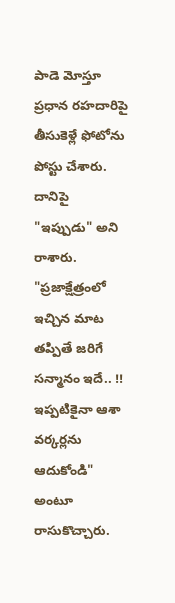పాడె మోస్తూ ప్రధాన రహదారిపై తీసుకెళ్లే ఫోటోను పోస్టు చేశారు. దానిపై "ఇప్పుడు" అని రాశారు. "ప్రజాక్షేత్రంలో ఇచ్చిన మాట తప్పితే జరిగే సన్మానం ఇదే.. !!
ఇప్పటికైనా ఆశా వర్కర్లను ఆదుకోండి" అంటూ రాసుకొచ్చారు.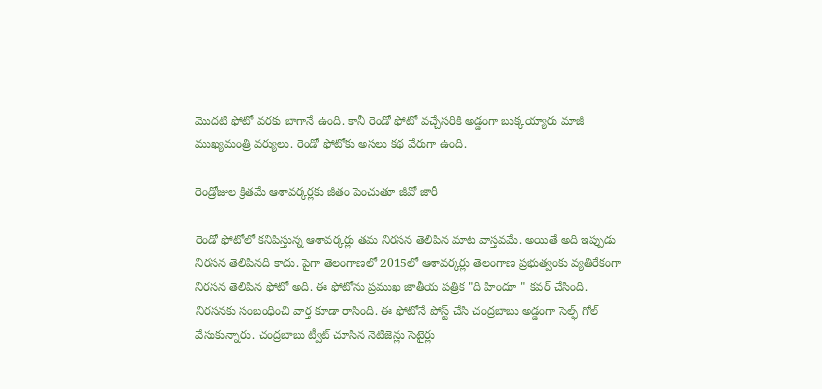మొదటి ఫోటో వరకు బాగానే ఉంది. కానీ రెండో ఫోటో వచ్చేసరికి అడ్డంగా బుక్కయ్యారు మాజీ ముఖ్యమంత్రి వర్యులు. రెండో ఫోటోకు అసలు కథ వేరుగా ఉంది.

రెండ్రోజుల క్రితమే ఆశావర్కర్లకు జీతం పెంచుతూ జీవో జారీ

రెండో ఫోటోలో కనిపిస్తున్న ఆశావర్కర్లు తమ నిరసన తెలిపిన మాట వాస్తవమే. అయితే అది ఇప్పుడు నిరసన తెలిపినది కాదు. పైగా తెలంగాణలో 2015లో ఆశావర్కర్లు తెలంగాణ ప్రభుత్వంకు వ్యతిరేకంగా నిరసన తెలిపిన ఫోటో అది. ఈ ఫోటోను ప్రముఖ జాతీయ పత్రిక "ది హిందూ " కవర్ చేసింది. నిరసనకు సంబంధించి వార్త కూడా రాసింది. ఈ ఫోటోనే పోస్ట్ చేసి చంద్రబాబు అడ్డంగా సెల్ఫ్ గోల్ వేసుకున్నారు. చంద్రబాబు ట్వీట్ చూసిన నెటిజెన్లు సెటైర్లు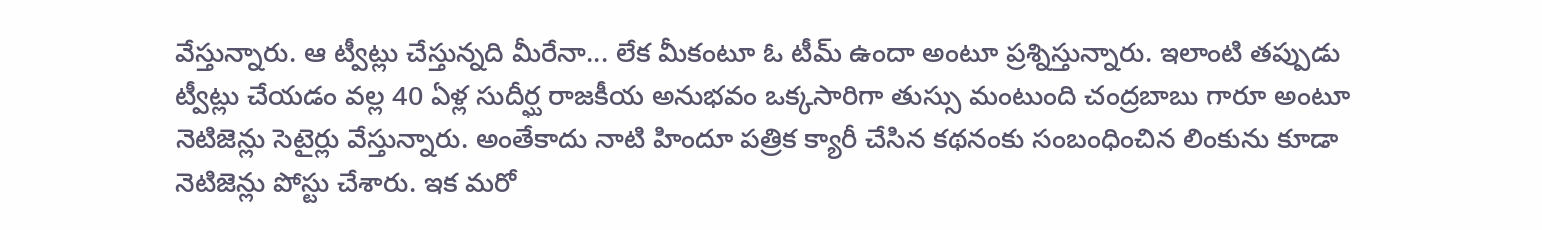వేస్తున్నారు. ఆ ట్వీట్లు చేస్తున్నది మీరేనా... లేక మీకంటూ ఓ టీమ్ ఉందా అంటూ ప్రశ్నిస్తున్నారు. ఇలాంటి తప్పుడు ట్వీట్లు చేయడం వల్ల 40 ఏళ్ల సుదీర్ఘ రాజకీయ అనుభవం ఒక్కసారిగా తుస్సు మంటుంది చంద్రబాబు గారూ అంటూ నెటిజెన్లు సెటైర్లు వేస్తున్నారు. అంతేకాదు నాటి హిందూ పత్రిక క్యారీ చేసిన కథనంకు సంబంధించిన లింకును కూడా నెటిజెన్లు పోస్టు చేశారు. ఇక మరో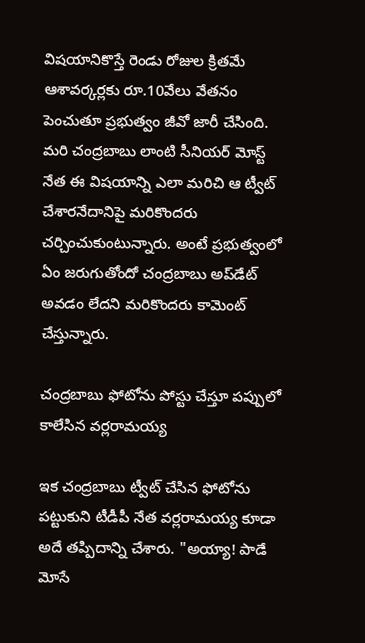విషయానికొస్తే రెండు రోజుల క్రితమే ఆశావర్కర్లకు రూ.10వేలు వేతనం పెంచుతూ ప్రభుత్వం జీవో జారీ చేసింది. మరి చంద్రబాబు లాంటి సీనియర్ మోస్ట్ నేత ఈ విషయాన్ని ఎలా మరిచి ఆ ట్వీట్ చేశారనేదానిపై మరికొందరు చర్చించుకుంటున్నారు. అంటే ప్రభుత్వంలో ఏం జరుగుతోందో చంద్రబాబు అప్‌డేట్ అవడం లేదని మరికొందరు కామెంట్ చేస్తున్నారు.

చంద్రబాబు ఫోటోను పోస్టు చేస్తూ పప్పులో కాలేసిన వర్లరామయ్య

ఇక చంద్రబాబు ట్వీట్ చేసిన ఫోటోను పట్టుకుని టీడీపీ నేత వర్లరామయ్య కూడా అదే తప్పిదాన్ని చేశారు. "అయ్యా! పాడే మోసే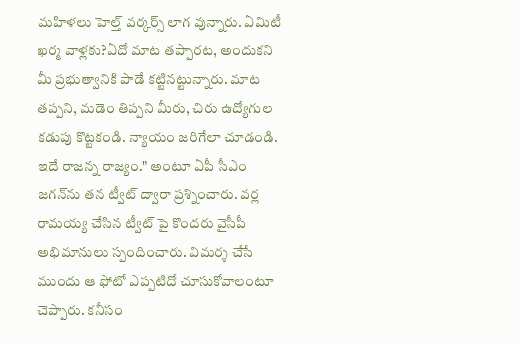మహిళలు హెల్త్ వర్కర్స్ లాగ వున్నారు. ఏమిటీ ఖర్మ వాళ్లకు?ఏదో మాట తప్పారట, అందుకని మీ ప్రభుత్వానికి పాడే కట్టినట్టున్నారు. మాట తప్పని, మడెం తిప్పని మీరు, చిరు ఉద్యోగుల కడుపు కొట్టకండి. న్యాయం జరిగేలా చూడండి. ఇదే రాజన్న రాజ్యం." అంటూ ఏపీ సీఎం జగన్‌ను తన ట్వీట్ ద్వారా ప్రశ్నించారు. వర్ల రామయ్య చేసిన ట్వీట్ పై కొందరు వైసీపీ అభిమానులు స్పందించారు. విమర్శ చేసే ముందు ఆ ఫోటో ఎప్పటిదో చూసుకోవాలంటూ చెప్పారు. కనీసం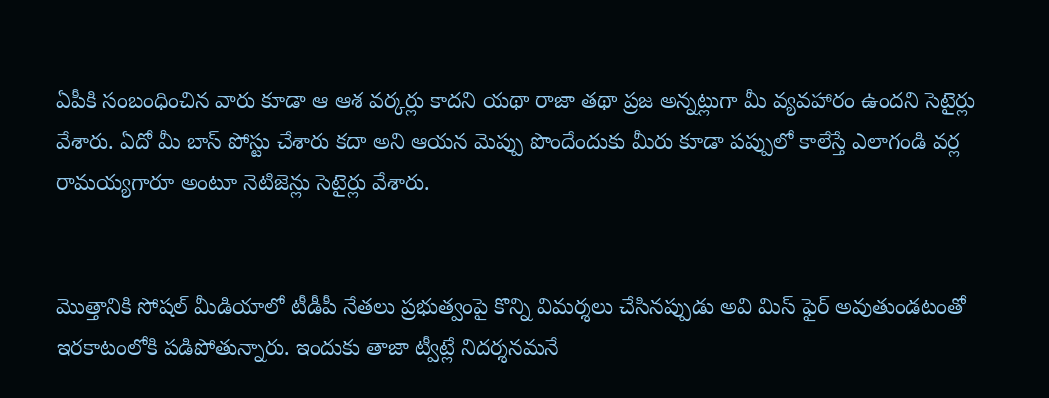ఏపీకి సంబంధించిన వారు కూడా ఆ ఆశ వర్కర్లు కాదని యథా రాజా తథా ప్రజ అన్నట్లుగా మీ వ్యవహారం ఉందని సెటైర్లు వేశారు. ఏదో మీ బాస్ పోస్టు చేశారు కదా అని ఆయన మెప్పు పొందేందుకు మీరు కూడా పప్పులో కాలేస్తే ఎలాగండి వర్ల రామయ్యగారూ అంటూ నెటిజెన్లు సెటైర్లు వేశారు.


మొత్తానికి సోషల్ మీడియాలో టీడీపీ నేతలు ప్రభుత్వంపై కొన్ని విమర్శలు చేసినప్పుడు అవి మిస్ ఫైర్ అవుతుండటంతో ఇరకాటంలోకి పడిపోతున్నారు. ఇందుకు తాజా ట్వీట్లే నిదర్శనమనే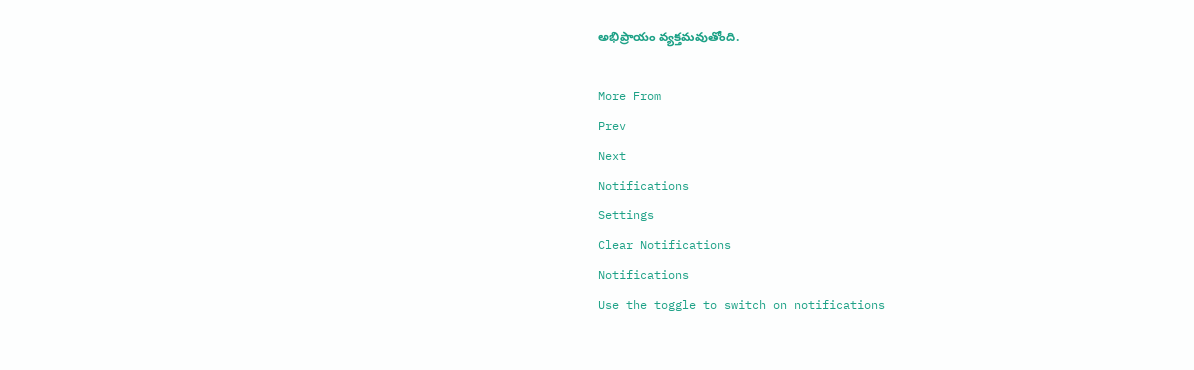అభిప్రాయం వ్యక్తమవుతోంది.

More From
Prev
Next
Notifications
Settings
Clear Notifications
Notifications
Use the toggle to switch on notifications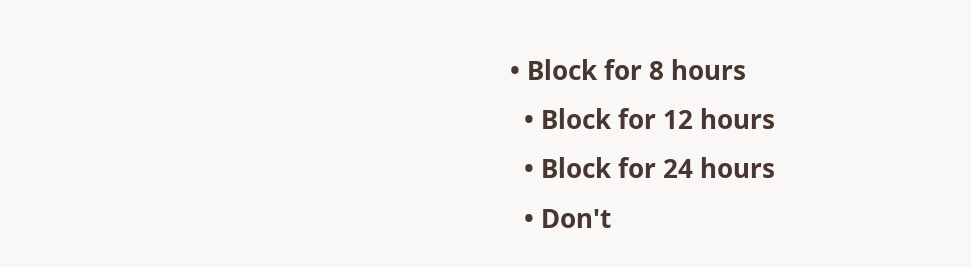• Block for 8 hours
  • Block for 12 hours
  • Block for 24 hours
  • Don't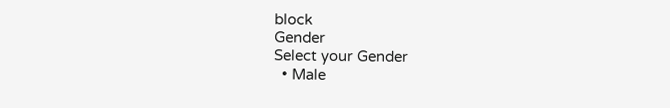block
Gender
Select your Gender
  • Male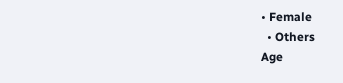• Female
  • Others
Age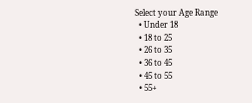Select your Age Range
  • Under 18
  • 18 to 25
  • 26 to 35
  • 36 to 45
  • 45 to 55
  • 55+